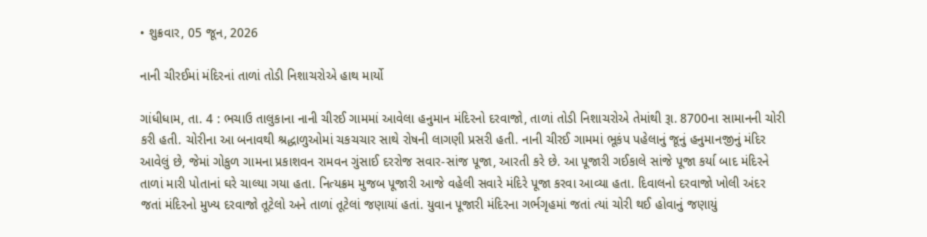• શુક્રવાર, 05 જૂન, 2026

નાની ચીરઈમાં મંદિરનાં તાળાં તોડી નિશાચરોએ હાથ માર્યો

ગાંધીધામ, તા. 4 : ભચાઉ તાલુકાના નાની ચીરઈ ગામમાં આવેલા હનુમાન મંદિરનો દરવાજો, તાળાં તોડી નિશાચરોએ તેમાંથી રૂા. 8700ના સામાનની ચોરી કરી હતી. ચોરીના આ બનાવથી શ્રદ્ધાળુઓમાં ચકચચાર સાથે રોષની લાગણી પ્રસરી હતી. નાની ચીરઈ ગામમાં ભૂકંપ પહેલાનું જૂનું હનુમાનજીનું મંદિર આવેલું છે, જેમાં ગોકુળ ગામના પ્રકાશવન રામવન ગુંસાઈ દરરોજ સવાર-સાંજ પૂજા, આરતી કરે છે. આ પૂજારી ગઈકાલે સાંજે પૂજા કર્યા બાદ મંદિરને તાળાં મારી પોતાનાં ઘરે ચાલ્યા ગયા હતા. નિત્યક્રમ મુજબ પૂજારી આજે વહેલી સવારે મંદિરે પૂજા કરવા આવ્યા હતા. દિવાલનો દરવાજો ખોલી અંદર જતાં મંદિરનો મુખ્ય દરવાજો તૂટેલો અને તાળાં તૂટેલાં જણાયાં હતાં. યુવાન પૂજારી મંદિરના ગર્ભગૃહમાં જતાં ત્યાં ચોરી થઈ હોવાનું જણાયું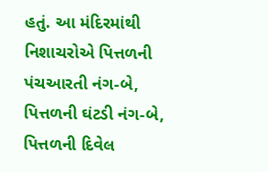હતું. આ મંદિરમાંથી નિશાચરોએ પિત્તળની પંચઆરતી નંગ-બે, પિત્તળની ઘંટડી નંગ-બે, પિત્તળની દિવેલ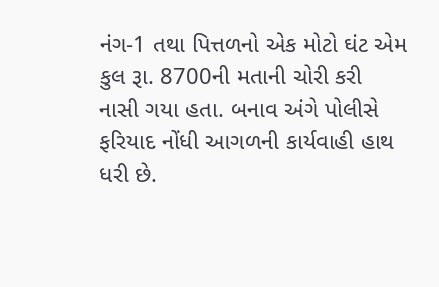નંગ-1 તથા પિત્તળનો એક મોટો ઘંટ એમ કુલ રૂા. 8700ની મતાની ચોરી કરી નાસી ગયા હતા. બનાવ અંગે પોલીસે ફરિયાદ નોંધી આગળની કાર્યવાહી હાથ ધરી છે.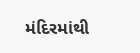મંદિરમાંથી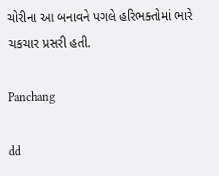ચોરીના આ બનાવને પગલે હરિભક્તોમાં ભારે ચકચાર પ્રસરી હતી.

Panchang

dd